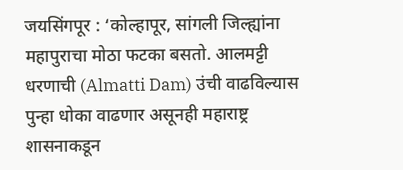जयसिंगपूर : ‘कोल्हापूर, सांगली जिल्ह्यांना महापुराचा मोठा फटका बसतो. आलमट्टी धरणाची (Almatti Dam) उंची वाढविल्यास पुन्हा धोका वाढणार असूनही महाराष्ट्र शासनाकडून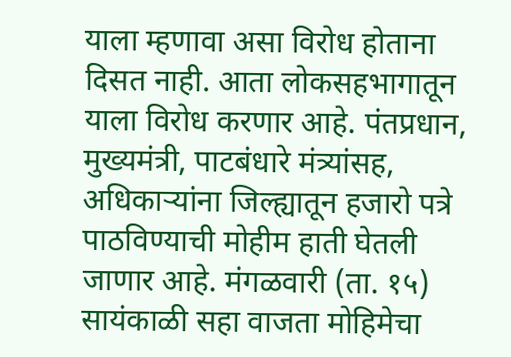याला म्हणावा असा विरोध होताना दिसत नाही. आता लोकसहभागातून याला विरोध करणार आहे. पंतप्रधान, मुख्यमंत्री, पाटबंधारे मंत्र्यांसह, अधिकाऱ्यांना जिल्ह्यातून हजारो पत्रे पाठविण्याची मोहीम हाती घेतली जाणार आहे. मंगळवारी (ता. १५) सायंकाळी सहा वाजता मोहिमेचा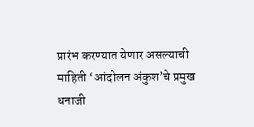प्रारंभ करण्यात येणार असल्याची माहिती ‘आंदोलन अंकुश’चे प्रमुख धनाजी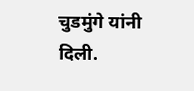चुडमुंगे यांनी दिली.